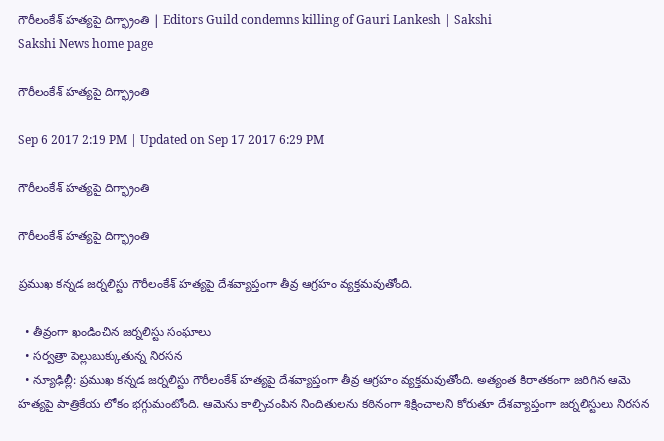గౌరీలంకేశ్‌ హత్యపై దిగ్భ్రాంతి | Editors Guild condemns killing of Gauri Lankesh | Sakshi
Sakshi News home page

గౌరీలంకేశ్‌ హత్యపై దిగ్భ్రాంతి

Sep 6 2017 2:19 PM | Updated on Sep 17 2017 6:29 PM

గౌరీలంకేశ్‌ హత్యపై దిగ్భ్రాంతి

గౌరీలంకేశ్‌ హత్యపై దిగ్భ్రాంతి

ప్రముఖ కన్నడ జర్నలిస్టు గౌరీలంకేశ్‌ హత్యపై దేశవ్యాప్తంగా తీవ్ర ఆగ్రహం వ్యక్తమవుతోంది.

  • తీవ్రంగా ఖండించిన జర్నలిస్టు సంఘాలు
  • సర్వత్రా పెల్లుబుక్కుతున్న నిరసన
  • న్యూఢిల్లీ: ప్రముఖ కన్నడ జర్నలిస్టు గౌరీలంకేశ్‌ హత్యపై దేశవ్యాప్తంగా తీవ్ర ఆగ్రహం వ్యక్తమవుతోంది. అత్యంత కిరాతకంగా జరిగిన ఆమె హత్యపై పాత్రికేయ లోకం భగ్గుమంటోంది. ఆమెను కాల్చిచంపిన నిందితులను కఠినంగా శిక్షించాలని కోరుతూ దేశవ్యాప్తంగా జర్నలిస్టులు నిరసన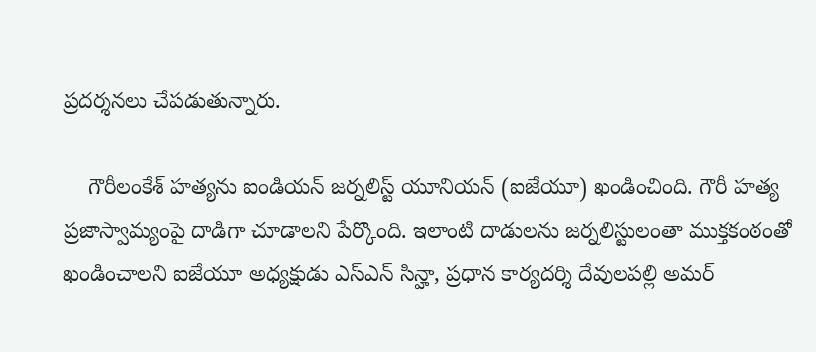ప్రదర్శనలు చేపడుతున్నారు.

    గౌరీలంకేశ్‌ హత్యను ఐండియన్‌ జర్నలిస్ట్‌ యూనియన్‌ (ఐజేయూ) ఖండించింది. గౌరీ హత్య ప్రజాస్వామ్యంపై దాడిగా చూడాలని పేర్కొంది. ఇలాంటి దాడులను జర్నలిస్టులంతా ముక్తకంఠంతో ఖండించాలని ఐజేయూ అధ్యక్షుడు ఎస్‌ఎన్‌ సిన్హా, ప్రధాన కార్యదర్శి దేవులపల్లి అమర్‌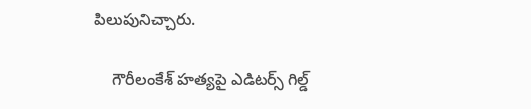పిలుపునిచ్చారు.

    గౌరీలంకేశ్‌ హత్యపై ఎడిటర్స్ గిల్డ్‌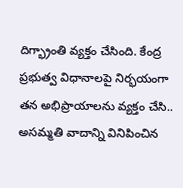దిగ్భ్రాంతి వ్యక్తం చేసింది. కేంద్ర ప్రభుత్వ విధానాలపై నిర్భయంగా తన అభిప్రాయాలను వ్యక్తం చేసి.. అసమ్మతి వాదాన్ని వినిపించిన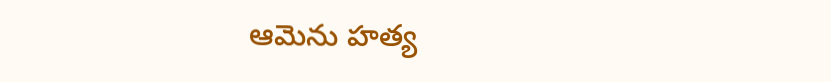ఆమెను హత్య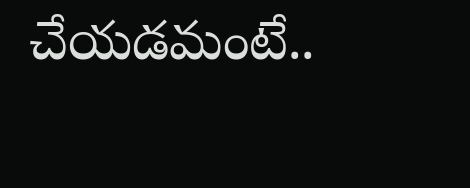చేయడమంటే..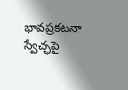భావప్రకటనా స్వేచ్ఛపై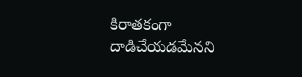కిరాతకంగా దాడిచేయడమేనని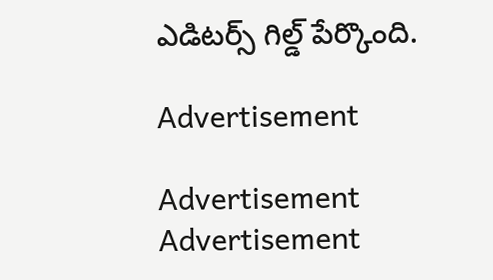ఎడిటర్స్‌ గిల్డ్‌ పేర్కొంది.

Advertisement

Advertisement
Advertisement